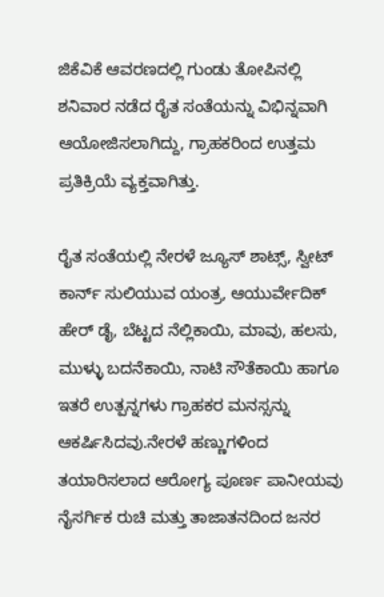ಜಿಕೆವಿಕೆ ಆವರಣದಲ್ಲಿ ಗುಂಡು ತೋಪಿನಲ್ಲಿ ಶನಿವಾರ ನಡೆದ ರೈತ ಸಂತೆಯನ್ನು ವಿಭಿನ್ನವಾಗಿ ಆಯೋಜಿಸಲಾಗಿದ್ದು, ಗ್ರಾಹಕರಿಂದ ಉತ್ತಮ ಪ್ರತಿಕ್ರಿಯೆ ವ್ಯಕ್ತವಾಗಿತ್ತು.

ರೈತ ಸಂತೆಯಲ್ಲಿ ನೇರಳೆ ಜ್ಯೂಸ್ ಶಾಟ್ಸ್‌, ಸ್ವೀಟ್‌ ಕಾರ್ನ್‌ ಸುಲಿಯುವ ಯಂತ್ರ, ಆಯುರ್ವೇದಿಕ್‌ ಹೇರ್‌ ಡೈ, ಬೆಟ್ಟದ ನೆಲ್ಲಿಕಾಯಿ, ಮಾವು, ಹಲಸು, ಮುಳ್ಳು ಬದನೆಕಾಯಿ, ನಾಟಿ ಸೌತೆಕಾಯಿ ಹಾಗೂ ಇತರೆ ಉತ್ಪನ್ನಗಳು ಗ್ರಾಹಕರ ಮನಸ್ಸನ್ನು ಆಕರ್ಷಿಸಿದವು.ನೇರಳೆ ಹಣ್ಣುಗಳಿಂದ ತಯಾರಿಸಲಾದ ಆರೋಗ್ಯ ಪೂರ್ಣ ಪಾನೀಯವು ನೈಸರ್ಗಿಕ ರುಚಿ ಮತ್ತು ತಾಜಾತನದಿಂದ ಜನರ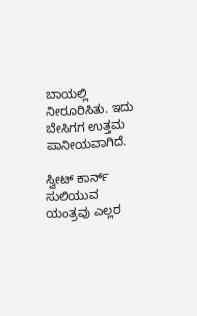ಬಾಯಲ್ಲಿ ನೀರೂರಿಸಿತು. ಇದು ಬೇಸಿಗಗ ಉತ್ತಮ ಪಾನೀಯವಾಗಿದೆ.

ಸ್ವೀಟ್ ಕಾರ್ನ್‌ ಸುಲಿಯುವ ಯಂತ್ರವು ಎಲ್ಲರ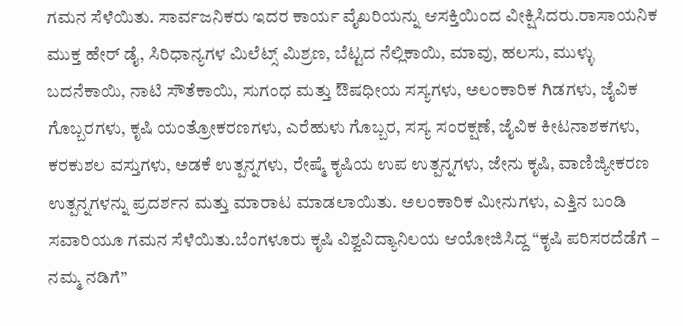ಗಮನ ಸೆಳೆಯಿತು. ಸಾರ್ವಜನಿಕರು ಇದರ ಕಾರ್ಯ ವೈಖರಿಯನ್ನು ಆಸಕ್ತಿಯಿಂದ ವೀಕ್ಷಿಸಿದರು.ರಾಸಾಯನಿಕ ಮುಕ್ತ ಹೇರ್‌ ಡೈ, ಸಿರಿಧಾನ್ಯಗಳ ಮಿಲೆಟ್ಸ್‌ ಮಿಶ್ರಣ, ಬೆಟ್ಟದ ನೆಲ್ಲಿಕಾಯಿ, ಮಾವು, ಹಲಸು, ಮುಳ್ಳು ಬದನೆಕಾಯಿ, ನಾಟಿ ಸೌತೆಕಾಯಿ, ಸುಗಂಧ ಮತ್ತು ಔಷಧೀಯ ಸಸ್ಯಗಳು, ಅಲಂಕಾರಿಕ ಗಿಡಗಳು, ಜೈವಿಕ ಗೊಬ್ಬರಗಳು, ಕೃಷಿ ಯಂತ್ರೋಕರಣಗಳು, ಎರೆಹುಳು ಗೊಬ್ಬರ, ಸಸ್ಯ ಸಂರಕ್ಷಣೆ, ಜೈವಿಕ ಕೀಟನಾಶಕಗಳು, ಕರಕುಶಲ ವಸ್ತುಗಳು, ಅಡಕೆ ಉತ್ಪನ್ನಗಳು, ರೇಷ್ಮೆ ಕೃಷಿಯ ಉಪ ಉತ್ಪನ್ನಗಳು, ಜೇನು ಕೃಷಿ, ವಾಣಿಜ್ಯೀಕರಣ ಉತ್ಪನ್ನಗಳನ್ನು ಪ್ರದರ್ಶನ ಮತ್ತು ಮಾರಾಟ ಮಾಡಲಾಯಿತು. ಅಲಂಕಾರಿಕ ಮೀನುಗಳು, ಎತ್ತಿನ ಬಂಡಿ ಸವಾರಿಯೂ ಗಮನ ಸೆಳೆಯಿತು.ಬೆಂಗಳೂರು ಕೃಷಿ ವಿಶ್ವವಿದ್ಯಾನಿಲಯ ಆಯೋಜಿಸಿದ್ದ “ಕೃಷಿ ಪರಿಸರದೆಡೆಗೆ – ನಮ್ಮ ನಡಿಗೆ”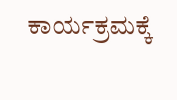ಕಾರ್ಯಕ್ರಮಕ್ಕೆ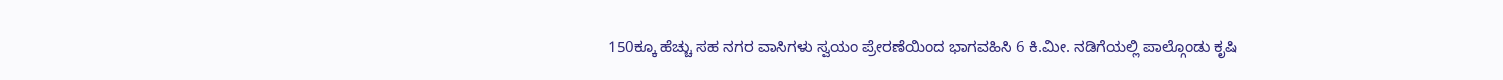150ಕ್ಕೂ ಹೆಚ್ಚು ಸಹ ನಗರ ವಾಸಿಗಳು ಸ್ವಯಂ ಪ್ರೇರಣೆಯಿಂದ ಭಾಗವಹಿಸಿ 6 ಕಿ.ಮೀ. ನಡಿಗೆಯಲ್ಲಿ ಪಾಲ್ಗೊಂಡು ಕೃಷಿ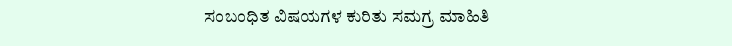ಸಂಬಂಧಿತ ವಿಷಯಗಳ ಕುರಿತು ಸಮಗ್ರ ಮಾಹಿತಿ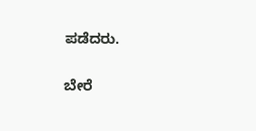ಪಡೆದರು.

ಬೇರೆ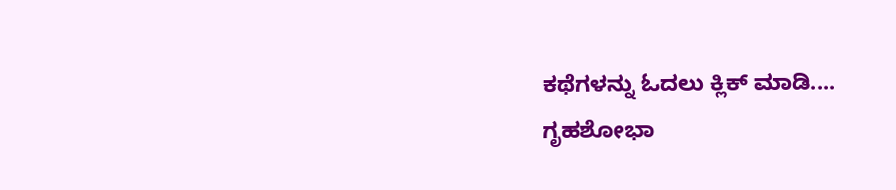ಕಥೆಗಳನ್ನು ಓದಲು ಕ್ಲಿಕ್ ಮಾಡಿ....
ಗೃಹಶೋಭಾ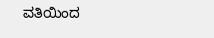ವತಿಯಿಂದ